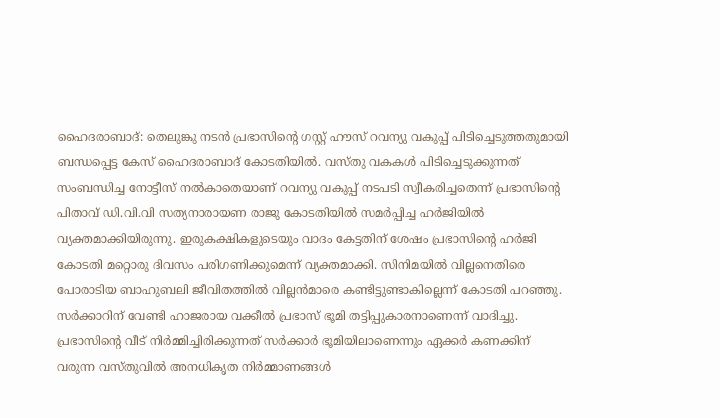ഹൈദരാബാദ്: തെലുങ്കു നടൻ പ്രഭാസിന്റെ ഗസ്റ്റ് ഹൗസ് റവന്യു വകുപ്പ് പിടിച്ചെടുത്തതുമായി ബന്ധപ്പെട്ട കേസ് ഹൈദരാബാദ് കോടതിയിൽ. വസ്തു വകകൾ പിടിച്ചെടുക്കുന്നത് സംബന്ധിച്ച നോട്ടീസ് നൽകാതെയാണ് റവന്യു വകുപ്പ് നടപടി സ്വീകരിച്ചതെന്ന് പ്രഭാസിന്റെ പിതാവ് ഡി.വി.വി സത്യനാരായണ രാജു കോടതിയിൽ സമർപ്പിച്ച ഹർജിയിൽ വ്യക്തമാക്കിയിരുന്നു. ഇരുകക്ഷികളുടെയും വാദം കേട്ടതിന് ശേഷം പ്രഭാസിന്റെ ഹർജി കോടതി മറ്റൊരു ദിവസം പരിഗണിക്കുമെന്ന് വ്യക്തമാക്കി. സിനിമയിൽ വില്ലനെതിരെ പോരാടിയ ബാഹുബലി ജീവിതത്തിൽ വില്ലൻമാരെ കണ്ടിട്ടുണ്ടാകില്ലെന്ന് കോടതി പറഞ്ഞു. സർക്കാറിന് വേണ്ടി ഹാജരായ വക്കീൽ പ്രഭാസ് ഭൂമി തട്ടിപ്പുകാരനാണെന്ന് വാദിച്ചു. പ്രഭാസിന്റെ വീട് നിർമ്മിച്ചിരിക്കുന്നത് സർക്കാർ ഭൂമിയിലാണെന്നും ഏക്കർ കണക്കിന് വരുന്ന വസ്തുവിൽ അനധികൃത നിർമ്മാണങ്ങൾ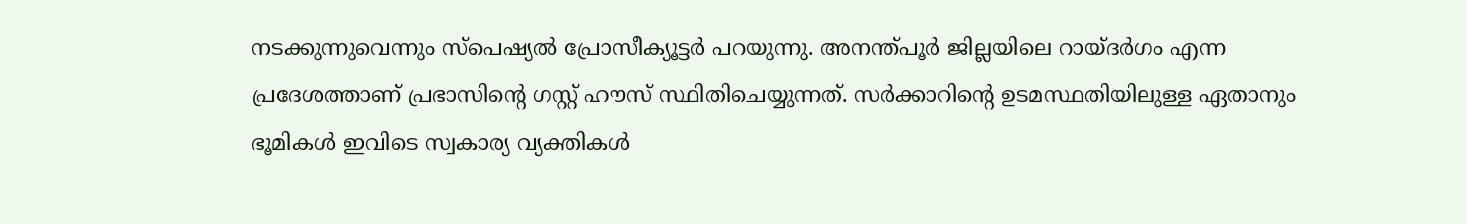നടക്കുന്നുവെന്നും സ്പെഷ്യൽ പ്രോസീക്യൂട്ടർ പറയുന്നു. അനന്ത്പൂർ ജില്ലയിലെ റായ്ദർഗം എന്ന പ്രദേശത്താണ് പ്രഭാസിന്റെ ഗസ്റ്റ് ഹൗസ് സ്ഥിതിചെയ്യുന്നത്. സർക്കാറിന്റെ ഉടമസ്ഥതിയിലുള്ള ഏതാനും ഭൂമികൾ ഇവിടെ സ്വകാര്യ വ്യക്തികൾ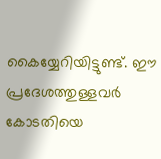കൈയ്യേറിയിട്ടുണ്ട്. ഈ പ്രദേശത്തുള്ളവർ കോടതിയെ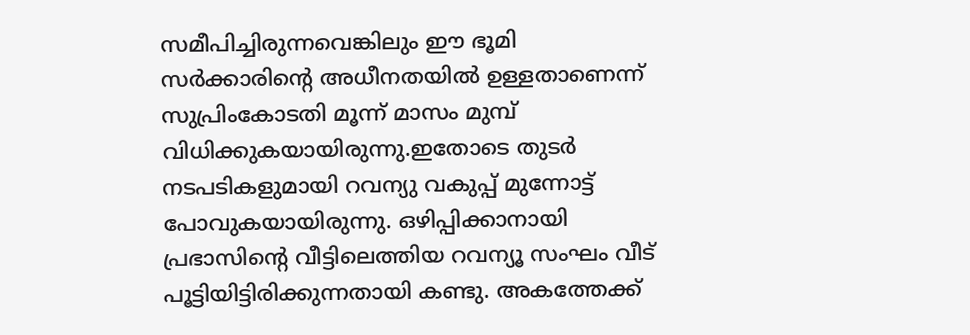സമീപിച്ചിരുന്നവെങ്കിലും ഈ ഭൂമി സർക്കാരിന്റെ അധീനതയിൽ ഉള്ളതാണെന്ന് സുപ്രിംകോടതി മൂന്ന് മാസം മുമ്പ് വിധിക്കുകയായിരുന്നു.ഇതോടെ തുടർ നടപടികളുമായി റവന്യു വകുപ്പ് മുന്നോട്ട് പോവുകയായിരുന്നു. ഒഴിപ്പിക്കാനായി പ്രഭാസിന്റെ വീട്ടിലെത്തിയ റവന്യൂ സംഘം വീട് പൂട്ടിയിട്ടിരിക്കുന്നതായി കണ്ടു. അകത്തേക്ക്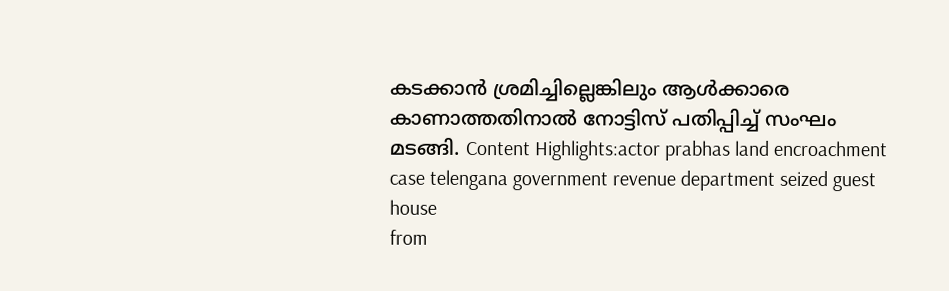കടക്കാൻ ശ്രമിച്ചില്ലെങ്കിലും ആൾക്കാരെ കാണാത്തതിനാൽ നോട്ടിസ് പതിപ്പിച്ച് സംഘം മടങ്ങി. Content Highlights:actor prabhas land encroachment case telengana government revenue department seized guest house
from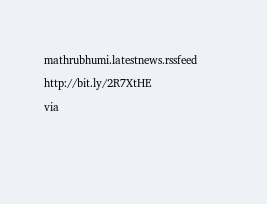mathrubhumi.latestnews.rssfeed http://bit.ly/2R7XtHE
via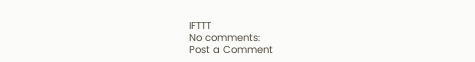IFTTT
No comments:
Post a Comment